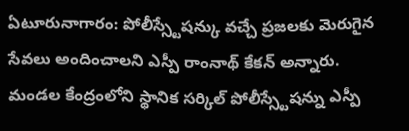ఏటూరునాగారం: పోలీస్స్టేషన్కు వచ్చే ప్రజలకు మెరుగైన సేవలు అందించాలని ఎస్పీ రాంనాథ్ కేకన్ అన్నారు. మండల కేంద్రంలోని స్థానిక సర్కిల్ పోలీస్స్టేషన్ను ఎస్పీ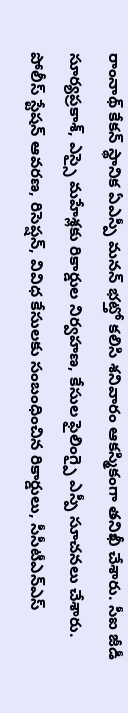రాంనాథ్ కేకన్ స్థానిక ఏఎస్పీ మనన్ భట్తో కలిసి శనివారం ఆకస్మికంగా తనిఖీ చేశారు. సీఐ జీడీ సూర్యప్రకాశ్, ఎస్సై మహేశ్లకు రికార్డుల నిర్వహణ, కేసుల ఫైలింగ్పై ఎస్పీ సూచనలు చేశారు. పోలీస్ స్టేషన్ ఆవరణ, రిసెప్షన్, వివిధ కేసులకు సంబంధించిన రికార్డులు, సీసీటీఎన్ఎస్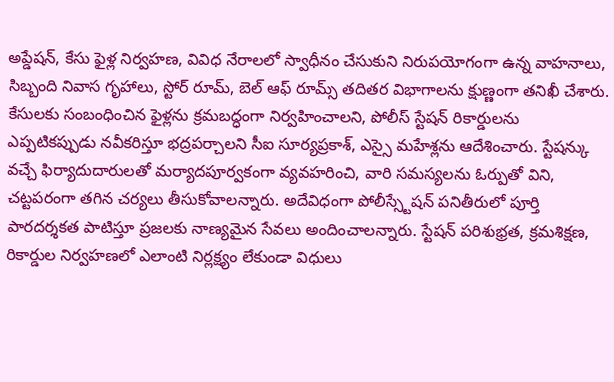అప్డేషన్, కేసు ఫైళ్ల నిర్వహణ, వివిధ నేరాలలో స్వాధీనం చేసుకుని నిరుపయోగంగా ఉన్న వాహనాలు, సిబ్బంది నివాస గృహాలు, స్టోర్ రూమ్, బెల్ ఆఫ్ రూమ్స్ తదితర విభాగాలను క్షుణ్ణంగా తనిఖీ చేశారు. కేసులకు సంబంధించిన ఫైళ్లను క్రమబద్ధంగా నిర్వహించాలని, పోలీస్ స్టేషన్ రికార్డులను ఎప్పటికప్పుడు నవీకరిస్తూ భద్రపర్చాలని సీఐ సూర్యప్రకాశ్, ఎస్సై మహేశ్లను ఆదేశించారు. స్టేషన్కు వచ్చే ఫిర్యాదుదారులతో మర్యాదపూర్వకంగా వ్యవహరించి, వారి సమస్యలను ఓర్పుతో విని, చట్టపరంగా తగిన చర్యలు తీసుకోవాలన్నారు. అదేవిధంగా పోలీస్స్టేషన్ పనితీరులో పూర్తి పారదర్శకత పాటిస్తూ ప్రజలకు నాణ్యమైన సేవలు అందించాలన్నారు. స్టేషన్ పరిశుభ్రత, క్రమశిక్షణ, రికార్డుల నిర్వహణలో ఎలాంటి నిర్లక్ష్యం లేకుండా విధులు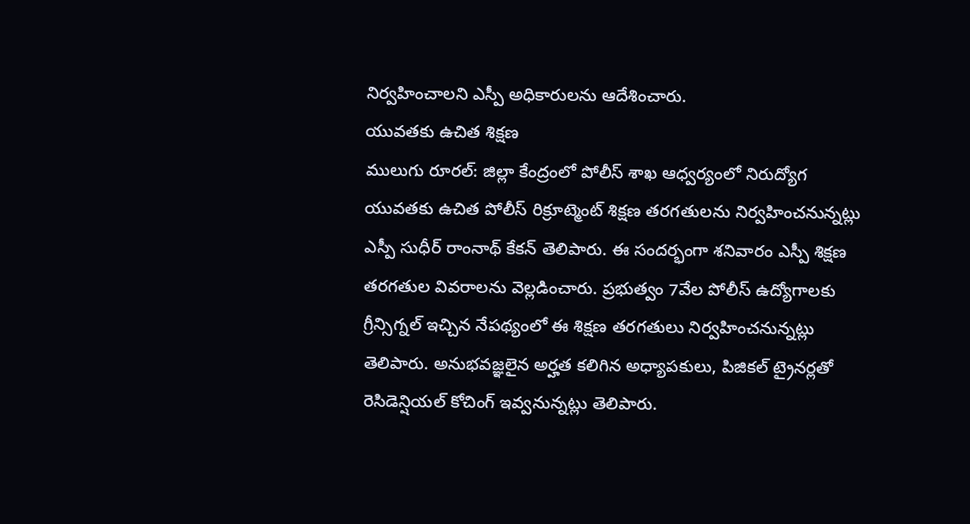నిర్వహించాలని ఎస్పీ అధికారులను ఆదేశించారు.
యువతకు ఉచిత శిక్షణ
ములుగు రూరల్: జిల్లా కేంద్రంలో పోలీస్ శాఖ ఆధ్వర్యంలో నిరుద్యోగ యువతకు ఉచిత పోలీస్ రిక్రూట్మెంట్ శిక్షణ తరగతులను నిర్వహించనున్నట్లు ఎస్పీ సుధీర్ రాంనాథ్ కేకన్ తెలిపారు. ఈ సందర్భంగా శనివారం ఎస్పీ శిక్షణ తరగతుల వివరాలను వెల్లడించారు. ప్రభుత్వం 7వేల పోలీస్ ఉద్యోగాలకు గ్రీన్సిగ్నల్ ఇచ్చిన నేపథ్యంలో ఈ శిక్షణ తరగతులు నిర్వహించనున్నట్లు తెలిపారు. అనుభవజ్ఞలైన అర్హత కలిగిన అధ్యాపకులు, పిజికల్ ట్రైనర్లతో రెసిడెన్షియల్ కోచింగ్ ఇవ్వనున్నట్లు తెలిపారు.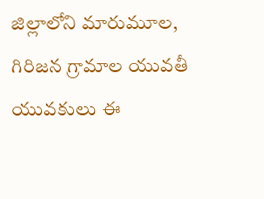జిల్లాలోని మారుమూల, గిరిజన గ్రామాల యువతీ యువకులు ఈ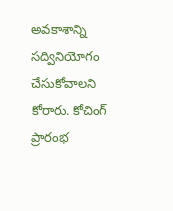అవకాశాన్ని సద్వినియోగం చేసుకోవాలని కోరారు. కోచింగ్ ప్రారంభ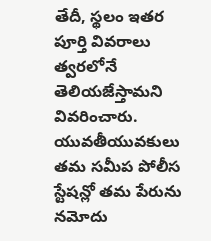తేదీ, స్థలం ఇతర పూర్తి వివరాలు త్వరలోనే తెలియజేస్తామని వివరించారు. యువతీయువకులు తమ సమీప పోలీస స్టేషన్లో తమ పేరును నమోదు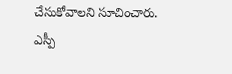చేసుకోవాలని సూచించారు.
ఎస్పీ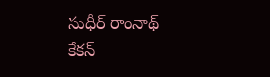సుధీర్ రాంనాథ్ కేకన్